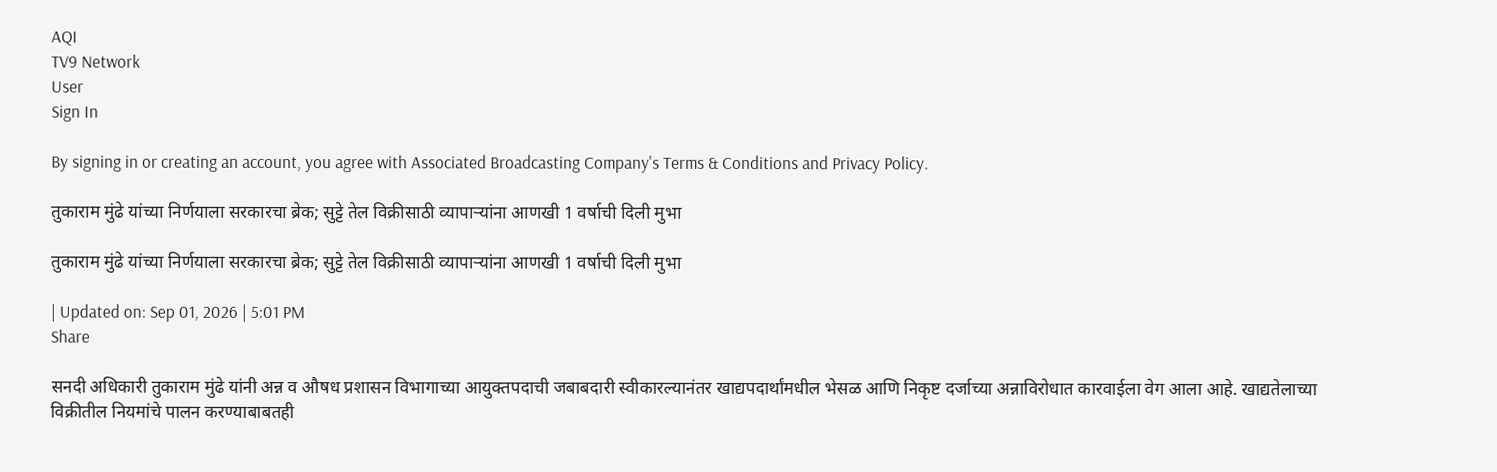AQI
TV9 Network
User
Sign In

By signing in or creating an account, you agree with Associated Broadcasting Company's Terms & Conditions and Privacy Policy.

तुकाराम मुंढे यांच्या निर्णयाला सरकारचा ब्रेक; सुट्टे तेल विक्रीसाठी व्यापाऱ्यांना आणखी 1 वर्षाची दिली मुभा

तुकाराम मुंढे यांच्या निर्णयाला सरकारचा ब्रेक; सुट्टे तेल विक्रीसाठी व्यापाऱ्यांना आणखी 1 वर्षाची दिली मुभा

| Updated on: Sep 01, 2026 | 5:01 PM
Share

सनदी अधिकारी तुकाराम मुंढे यांनी अन्न व औषध प्रशासन विभागाच्या आयुक्तपदाची जबाबदारी स्वीकारल्यानंतर खाद्यपदार्थांमधील भेसळ आणि निकृष्ट दर्जाच्या अन्नाविरोधात कारवाईला वेग आला आहे. खाद्यतेलाच्या विक्रीतील नियमांचे पालन करण्याबाबतही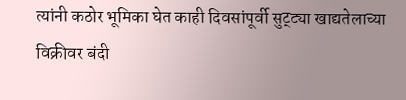त्यांनी कठोर भूमिका घेत काही दिवसांपूर्वी सुट्ट्या खाद्यतेलाच्या विक्रीवर बंदी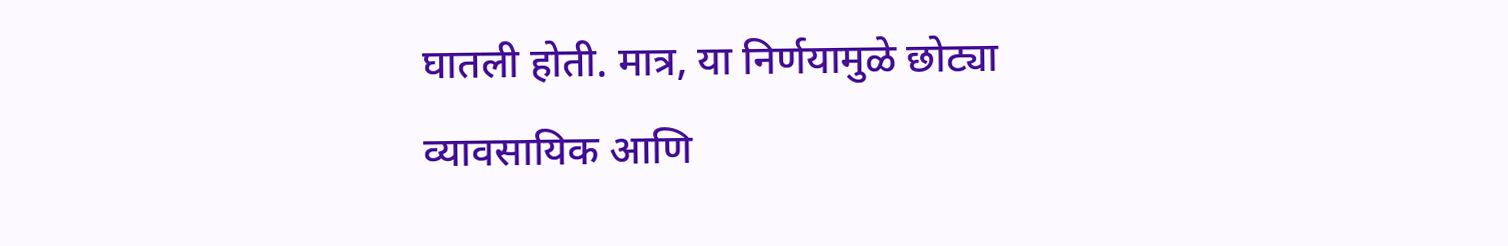घातली होती. मात्र, या निर्णयामुळे छोट्या व्यावसायिक आणि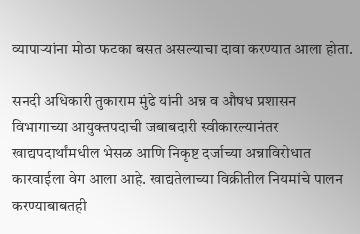व्यापाऱ्यांना मोठा फटका बसत असल्याचा दावा करण्यात आला होता.

सनदी अधिकारी तुकाराम मुंढे यांनी अन्न व औषध प्रशासन विभागाच्या आयुक्तपदाची जबाबदारी स्वीकारल्यानंतर खाद्यपदार्थांमधील भेसळ आणि निकृष्ट दर्जाच्या अन्नाविरोधात कारवाईला वेग आला आहे. खाद्यतेलाच्या विक्रीतील नियमांचे पालन करण्याबाबतही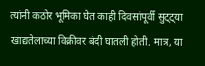त्यांनी कठोर भूमिका घेत काही दिवसांपूर्वी सुट्ट्या खाद्यतेलाच्या विक्रीवर बंदी घातली होती. मात्र, या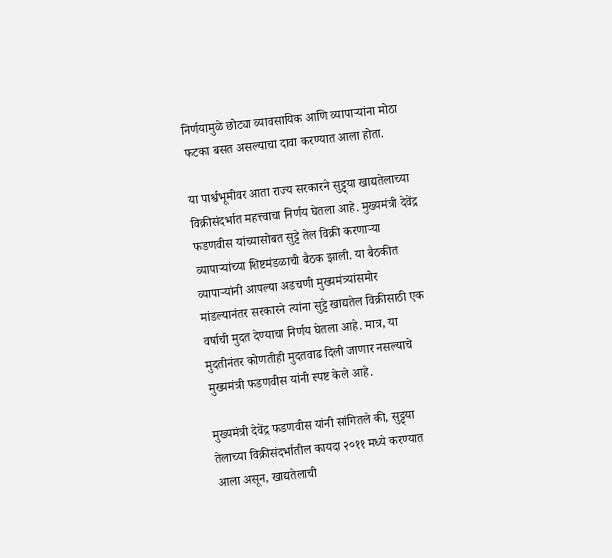निर्णयामुळे छोट्या व्यावसायिक आणि व्यापाऱ्यांना मोठा फटका बसत असल्याचा दावा करण्यात आला होता.

या पार्श्वभूमीवर आता राज्य सरकारने सुट्ट्या खाद्यतेलाच्या विक्रीसंदर्भात महत्त्वाचा निर्णय घेतला आहे. मुख्यमंत्री देवेंद्र फडणवीस यांच्यासोबत सुट्टे तेल विक्री करणाऱ्या व्यापाऱ्यांच्या शिष्टमंडळाची बैठक झाली. या बैठकीत व्यापाऱ्यांनी आपल्या अडचणी मुख्यमंत्र्यांसमोर मांडल्यानंतर सरकारने त्यांना सुट्टे खाद्यतेल विक्रीसाठी एक वर्षाची मुदत देण्याचा निर्णय घेतला आहे. मात्र, या मुदतीनंतर कोणतीही मुदतवाढ दिली जाणार नसल्याचे मुख्यमंत्री फडणवीस यांनी स्पष्ट केले आहे.

मुख्यमंत्री देवेंद्र फडणवीस यांनी सांगितले की, सुट्ट्या तेलाच्या विक्रीसंदर्भातील कायदा २०११ मध्ये करण्यात आला असून, खाद्यतेलाची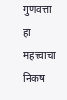गुणवत्ता हा महत्त्वाचा निकष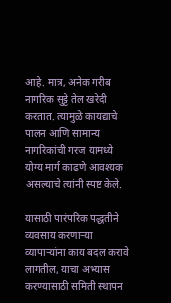आहे. मात्र, अनेक गरीब नागरिक सुट्टे तेल खरेदी करतात. त्यामुळे कायद्याचे पालन आणि सामान्य नागरिकांची गरज यामध्ये योग्य मार्ग काढणे आवश्यक असल्याचे त्यांनी स्पष्ट केले.

यासाठी पारंपरिक पद्धतीने व्यवसाय करणाऱ्या व्यापाऱ्यांना काय बदल करावे लागतील, याचा अभ्यास करण्यासाठी समिती स्थापन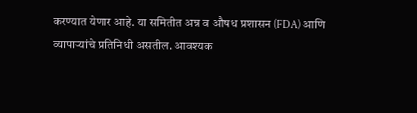करण्यात येणार आहे. या समितीत अन्न व औषध प्रशासन (FDA) आणि व्यापाऱ्यांचे प्रतिनिधी असतील. आवश्यक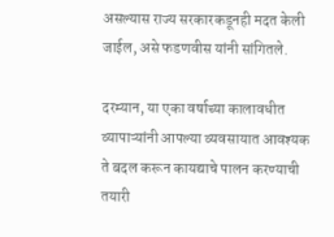असल्यास राज्य सरकारकडूनही मदत केली जाईल, असे फडणवीस यांनी सांगितले.

दरम्यान, या एका वर्षाच्या कालावधीत व्यापाऱ्यांनी आपल्या व्यवसायात आवश्यक ते बदल करून कायद्याचे पालन करण्याची तयारी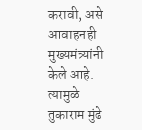करावी, असे आवाहनही मुख्यमंत्र्यांनी केले आहे. त्यामुळे तुकाराम मुंढे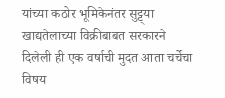यांच्या कठोर भूमिकेनंतर सुट्ट्या खाद्यतेलाच्या विक्रीबाबत सरकारने दिलेली ही एक वर्षाची मुदत आता चर्चेचा विषय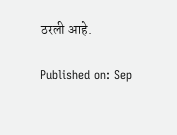ठरली आहे.

Published on: Sep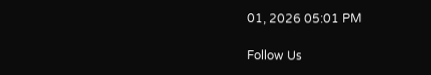01, 2026 05:01 PM

Follow Us